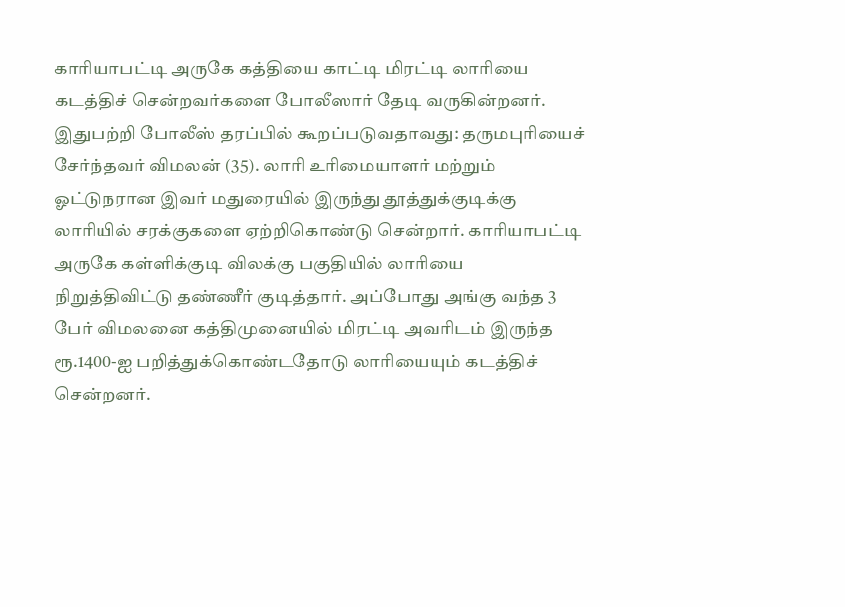காரியாபட்டி அருகே கத்தியை காட்டி மிரட்டி லாரியை கடத்திச் சென்றவர்களை போலீஸார் தேடி வருகின்றனர்.
இதுபற்றி போலீஸ் தரப்பில் கூறப்படுவதாவது: தருமபுரியைச் சேர்ந்தவர் விமலன் (35). லாரி உரிமையாளர் மற்றும் ஓட்டுநரான இவர் மதுரையில் இருந்து தூத்துக்குடிக்கு லாரியில் சரக்குகளை ஏற்றிகொண்டு சென்றார். காரியாபட்டி அருகே கள்ளிக்குடி விலக்கு பகுதியில் லாரியை நிறுத்திவிட்டு தண்ணீர் குடித்தார். அப்போது அங்கு வந்த 3 பேர் விமலனை கத்திமுனையில் மிரட்டி அவரிடம் இருந்த ரூ.1400-ஐ பறித்துக்கொண்டதோடு லாரியையும் கடத்திச் சென்றனர்.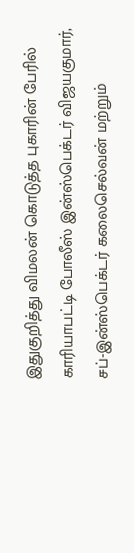இதுகுறித்து விமலன் கொடுத்த புகாரின் பேரில் காரியாபட்டி போலீஸ் இன்ஸ்பெக்டர் விஜயகுமார், சப்-இன்ஸ்பெக்டர் கலைசெல்வன் மற்றும்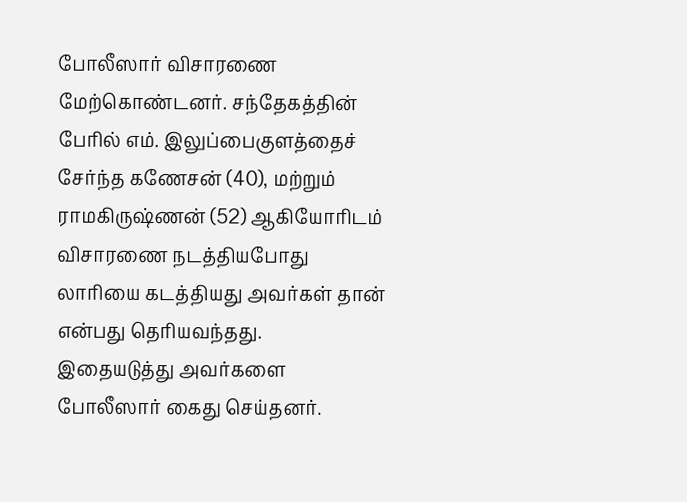போலீஸார் விசாரணை மேற்கொண்டனர். சந்தேகத்தின் பேரில் எம். இலுப்பைகுளத்தைச் சேர்ந்த கணேசன் (40), மற்றும் ராமகிருஷ்ணன் (52) ஆகியோரிடம் விசாரணை நடத்தியபோது லாரியை கடத்தியது அவர்கள் தான் என்பது தெரியவந்தது.
இதையடுத்து அவர்களை போலீஸார் கைது செய்தனர்.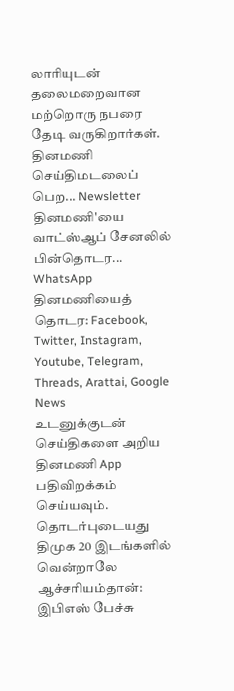லாரியுடன் தலைமறைவான மற்றொரு நபரை தேடி வருகிறார்கள்.
தினமணி செய்திமடலைப் பெற... Newsletter
தினமணி'யை வாட்ஸ்ஆப் சேனலில் பின்தொடர... WhatsApp
தினமணியைத் தொடர: Facebook, Twitter, Instagram, Youtube, Telegram, Threads, Arattai, Google News
உடனுக்குடன் செய்திகளை அறிய தினமணி App பதிவிறக்கம் செய்யவும்.
தொடர்புடையது
திமுக 20 இடங்களில் வென்றாலே ஆச்சரியம்தான்: இபிஎஸ் பேச்சு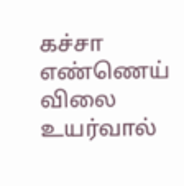கச்சா எண்ணெய் விலை உயர்வால்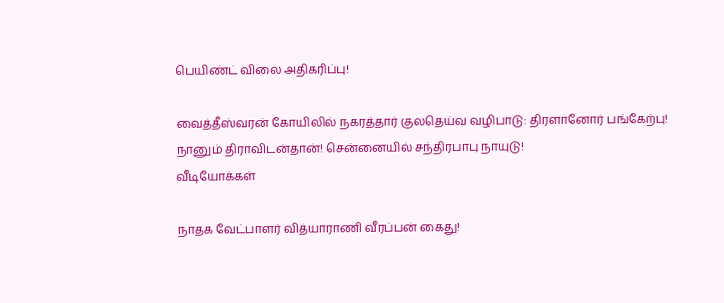பெயிண்ட் விலை அதிகரிப்பு!

வைத்தீஸ்வரன் கோயிலில் நகரத்தார் குலதெய்வ வழிபாடு: திரளானோர் பங்கேற்பு!
நானும் திராவிடன்தான்! சென்னையில் சந்திரபாபு நாயுடு!
வீடியோக்கள்

நாதக வேட்பாளர் வித்யாராணி வீரப்பன் கைது!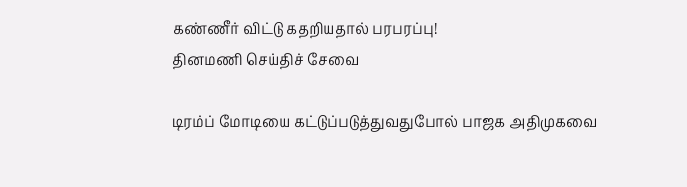கண்ணீர் விட்டு கதறியதால் பரபரப்பு!
தினமணி செய்திச் சேவை

டிரம்ப் மோடியை கட்டுப்படுத்துவதுபோல் பாஜக அதிமுகவை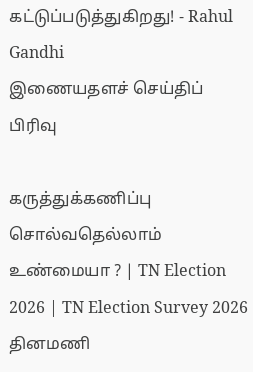கட்டுப்படுத்துகிறது! - Rahul Gandhi
இணையதளச் செய்திப் பிரிவு

கருத்துக்கணிப்பு சொல்வதெல்லாம் உண்மையா ? | TN Election 2026 | TN Election Survey 2026
தினமணி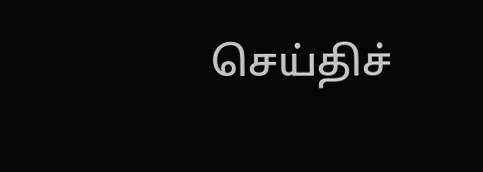செய்திச்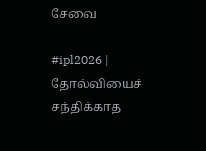சேவை

#ipl2026 | தோல்வியைச் சந்திக்காத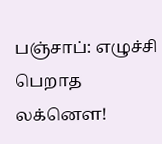பஞ்சாப்: எழுச்சி பெறாத லக்னௌ!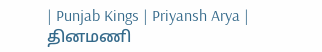| Punjab Kings | Priyansh Arya |
தினமணி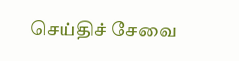செய்திச் சேவை